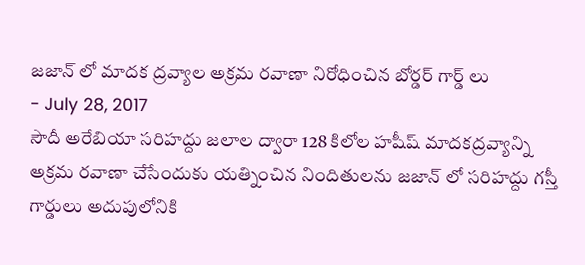జజాన్ లో మాదక ద్రవ్యాల అక్రమ రవాణా నిరోధించిన బోర్డర్ గార్డ్ లు
- July 28, 2017
సౌదీ అరేబియా సరిహద్దు జలాల ద్వారా 128 కిలోల హషీష్ మాదకద్రవ్యాన్ని అక్రమ రవాణా చేసేందుకు యత్నించిన నిందితులను జజాన్ లో సరిహద్దు గస్తీ గార్డులు అదుపులోనికి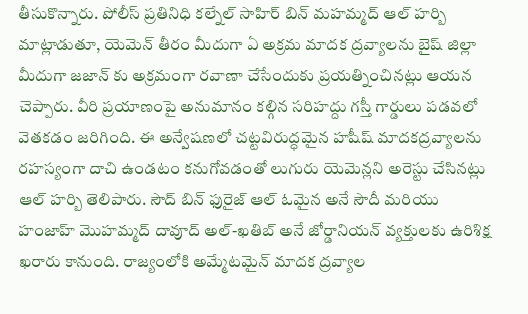తీసుకొన్నారు. పోలీస్ ప్రతినిధి కల్నేల్ సాహిర్ బిన్ మహమ్మద్ ఆల్ హర్బి మాట్లాడుతూ, యెమెన్ తీరం మీదుగా ఏ అక్రమ మాదక ద్రవ్యాలను బైష్ జిల్లా మీదుగా జజాన్ కు అక్రమంగా రవాణా చేసేందుకు ప్రయత్నించినట్లు ఆయన చెప్పారు. వీరి ప్రయాణంపై అనుమానం కల్గిన సరిహద్దు గస్తీ గార్డులు పడవలో వెతకడం జరిగింది. ఈ అన్వేషణలో చట్టవిరుద్ధమైన హషీష్ మాదకద్రవ్యాలను రహస్యంగా దాచి ఉండటం కనుగోవడంతో లుగురు యెమెన్లని అరెస్టు చేసినట్లు ఆల్ హర్బి తెలిపారు. సౌద్ బిన్ ఫురైజ్ ఆల్ ఓమైన అనే సౌదీ మరియు హంజాహ్ మొహమ్మద్ దావూద్ అల్-ఖతిబ్ అనే జోర్డానియన్ వ్యక్తులకు ఉరిశిక్ష ఖరారు కానుంది. రాజ్యంలోకి అమ్మేటమైన్ మాదక ద్రవ్యాల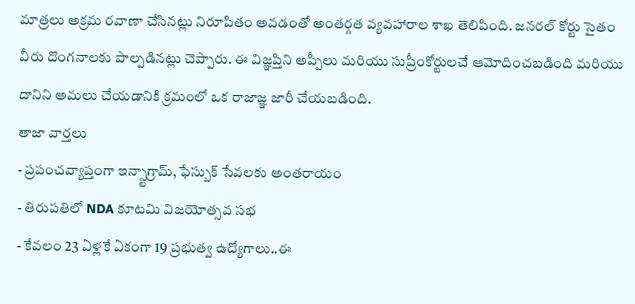మాత్రలు అక్రమ రవాణా చేసినట్లు నిరూపితం అవడంతో అంతర్గత వ్యవహారాల శాఖ తెలిపింది. జనరల్ కోర్టు సైతం వీరు దొంగనాలకు పాల్పడినట్లు చెప్పారు. ఈ విజ్ఞప్తిని అప్పీలు మరియు సుప్రీంకోర్టులచే ఆమోదించబడింది మరియు దానిని అమలు చేయడానికి క్రమంలో ఒక రాజాజ్ఞ జారీ చేయబడింది.
తాజా వార్తలు
- ప్రపంచవ్యాప్తంగా ఇన్స్టాగ్రామ్, ఫేస్బుక్ సేవలకు అంతరాయం
- తిరుపతిలో NDA కూటమి విజయోత్సవ సభ
- కేవలం 23 ఏళ్లకే ఏకంగా 19 ప్రభుత్వ ఉద్యోగాలు..ఈ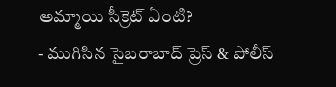అమ్మాయి సీక్రెట్ ఏంటి?
- ముగిసిన సైబరాబాద్ ప్రెస్ & పోలీస్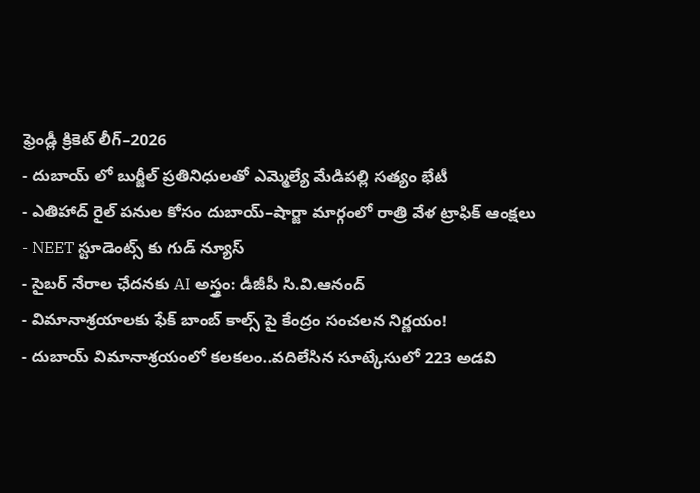ఫ్రెండ్లీ క్రికెట్ లీగ్–2026
- దుబాయ్ లో బుర్జీల్ ప్రతినిధులతో ఎమ్మెల్యే మేడిపల్లి సత్యం భేటీ
- ఎతిహాద్ రైల్ పనుల కోసం దుబాయ్–షార్జా మార్గంలో రాత్రి వేళ ట్రాఫిక్ ఆంక్షలు
- NEET స్టూడెంట్స్ కు గుడ్ న్యూస్
- సైబర్ నేరాల ఛేదనకు AI అస్త్రం: డీజీపీ సి.వి.ఆనంద్
- విమానాశ్రయాలకు ఫేక్ బాంబ్ కాల్స్ పై కేంద్రం సంచలన నిర్ణయం!
- దుబాయ్ విమానాశ్రయంలో కలకలం..వదిలేసిన సూట్కేసులో 223 అడవి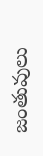జంతువులు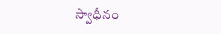స్వాధీనం